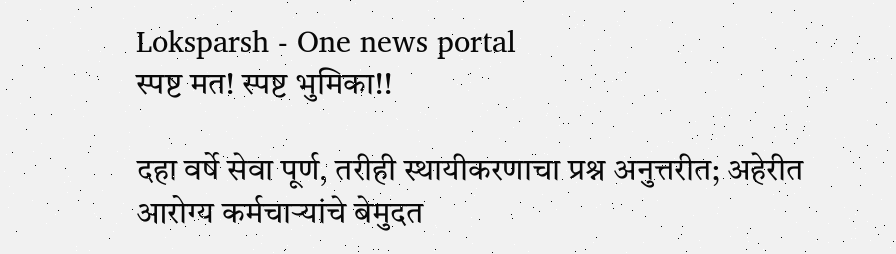Loksparsh - One news portal
स्पष्ट मत! स्पष्ट भुमिका!!

दहा वर्षे सेवा पूर्ण, तरीही स्थायीकरणाचा प्रश्न अनुत्तरीत; अहेरीत आरोग्य कर्मचाऱ्यांचे बेमुदत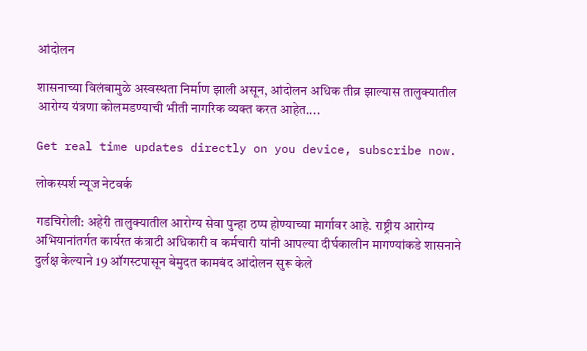आंदोलन

शासनाच्या विलंबामुळे अस्वस्थता निर्माण झाली असून, आंदोलन अधिक तीव्र झाल्यास तालुक्यातील आरोग्य यंत्रणा कोलमडण्याची भीती नागरिक व्यक्त करत आहेत....

Get real time updates directly on you device, subscribe now.

लोकस्पर्श न्यूज नेटवर्क

गडचिरोली: अहेरी तालुक्यातील आरोग्य सेवा पुन्हा ठप्प होण्याच्या मार्गावर आहे. राष्ट्रीय आरोग्य अभियानांतर्गत कार्यरत कंत्राटी अधिकारी व कर्मचारी यांनी आपल्या दीर्घकालीन मागण्यांकडे शासनाने दुर्लक्ष केल्याने 19 ऑगस्टपासून बेमुदत कामबंद आंदोलन सुरू केले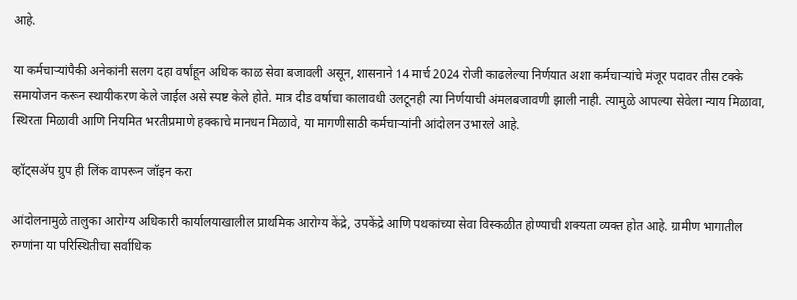आहे.

या कर्मचाऱ्यांपैकी अनेकांनी सलग दहा वर्षांहून अधिक काळ सेवा बजावली असून, शासनाने 14 मार्च 2024 रोजी काढलेल्या निर्णयात अशा कर्मचाऱ्यांचे मंजूर पदावर तीस टक्के समायोजन करून स्थायीकरण केले जाईल असे स्पष्ट केले होते. मात्र दीड वर्षाचा कालावधी उलटूनही त्या निर्णयाची अंमलबजावणी झाली नाही. त्यामुळे आपल्या सेवेला न्याय मिळावा, स्थिरता मिळावी आणि नियमित भरतीप्रमाणे हक्काचे मानधन मिळावे, या मागणीसाठी कर्मचाऱ्यांनी आंदोलन उभारले आहे.

व्हॉट्सॲप ग्रुप ही लिंक वापरून जॉइन करा

आंदोलनामुळे तालुका आरोग्य अधिकारी कार्यालयाखालील प्राथमिक आरोग्य केंद्रे, उपकेंद्रे आणि पथकांच्या सेवा विस्कळीत होण्याची शक्यता व्यक्त होत आहे. ग्रामीण भागातील रुग्णांना या परिस्थितीचा सर्वाधिक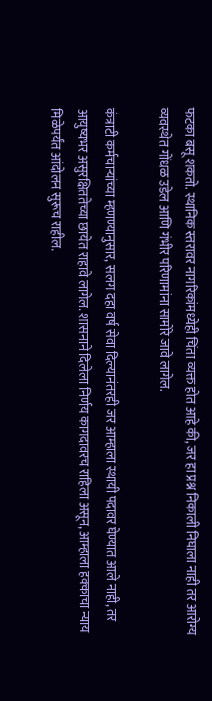फटका बसू शकतो. स्थानिक स्तरावर नागरिकांमध्येही चिंता व्यक्त होत आहे की, जर हा प्रश्न निकाली निघाला नाही तर आरोग्य व्यवस्थेत गोंधळ उडेल आणि गंभीर परिणामांना सामोरे जावे लागेल.

कंत्राटी कर्मचाऱ्यांच्या म्हणण्यानुसार, सलग दहा वर्ष सेवा दिल्यानंतरही जर आम्हाला स्थायी पदावर घेण्यात आले नाही, तर आयुष्यभर असुरक्षिततेच्या छायेत राहावे लागेल. शासनाने दिलेला निर्णय कागदावरच राहिला असून, आम्हाला हक्काचा न्याय मिळेपर्यंत आंदोलन सुरूच राहील.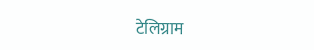टेलिग्राम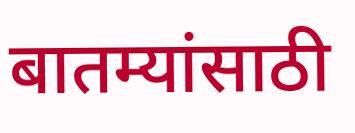बातम्यांसाठी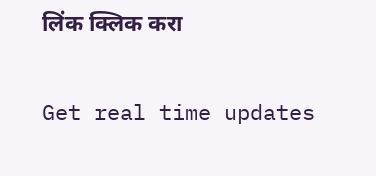लिंक क्लिक करा

Get real time updates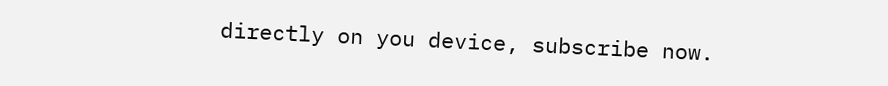directly on you device, subscribe now.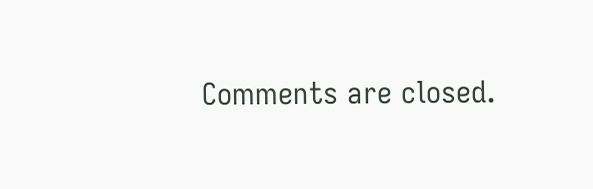Comments are closed.